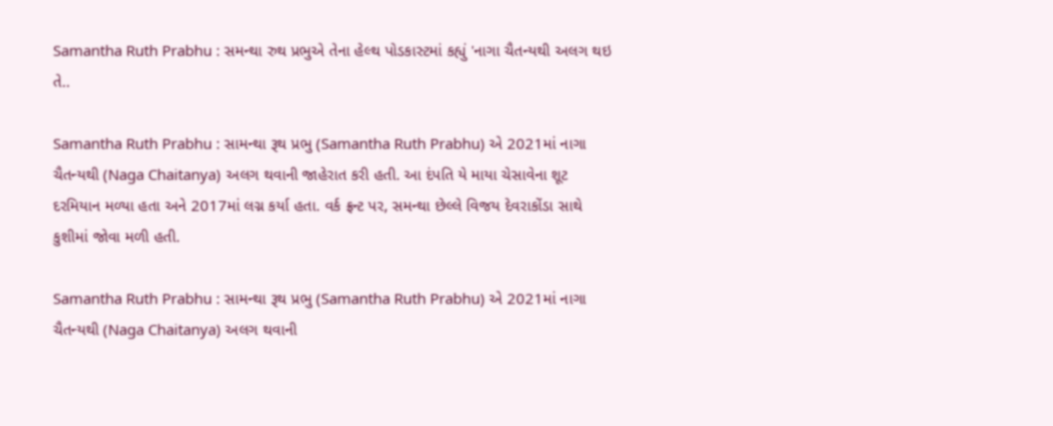Samantha Ruth Prabhu : સમન્થા રુથ પ્રભુએ તેના હેલ્થ પોડકાસ્ટમાં કહ્યું 'નાગા ચૈતન્યથી અલગ થઇ તે..

Samantha Ruth Prabhu : સામન્થા રૂથ પ્રભુ (Samantha Ruth Prabhu) એ 2021માં નાગા ચૈતન્યથી (Naga Chaitanya) અલગ થવાની જાહેરાત કરી હતી. આ દંપતિ યે માયા ચેસાવેના શૂટ દરમિયાન મળ્યા હતા અને 2017માં લગ્ન કર્યા હતા. વર્ક ફ્રન્ટ પર, સમન્થા છેલ્લે વિજય દેવરાકોંડા સાથે કુશીમાં જોવા મળી હતી.

Samantha Ruth Prabhu : સામન્થા રૂથ પ્રભુ (Samantha Ruth Prabhu) એ 2021માં નાગા ચૈતન્યથી (Naga Chaitanya) અલગ થવાની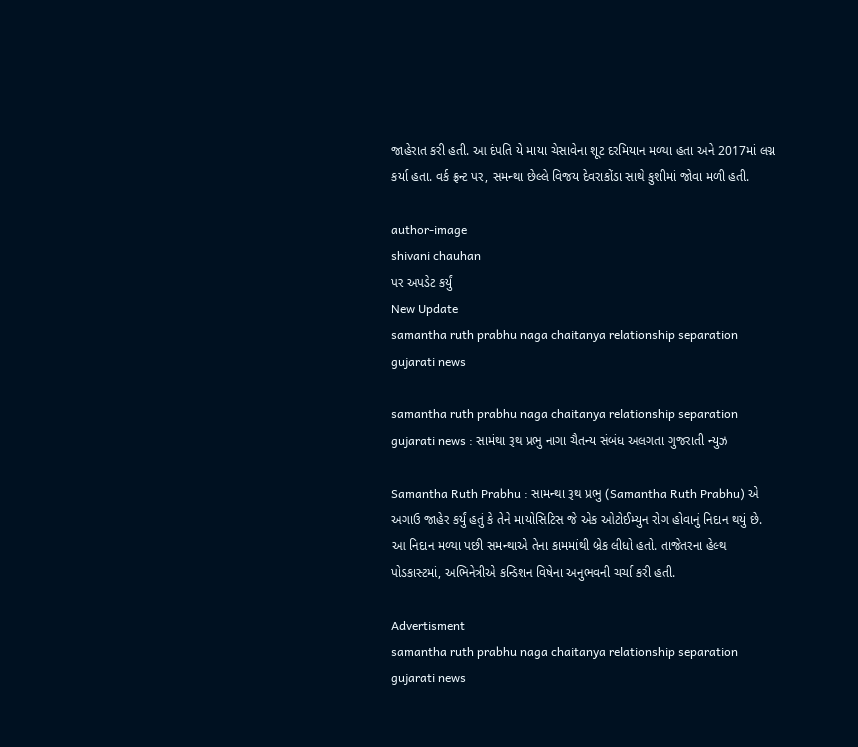જાહેરાત કરી હતી. આ દંપતિ યે માયા ચેસાવેના શૂટ દરમિયાન મળ્યા હતા અને 2017માં લગ્ન કર્યા હતા. વર્ક ફ્રન્ટ પર, સમન્થા છેલ્લે વિજય દેવરાકોંડા સાથે કુશીમાં જોવા મળી હતી.

author-image
shivani chauhan
પર અપડેટ કર્યું
New Update
samantha ruth prabhu naga chaitanya relationship separation gujarati news

samantha ruth prabhu naga chaitanya relationship separation gujarati news : સામંથા રૂથ પ્રભુ નાગા ચૈતન્ય સંબંધ અલગતા ગુજરાતી ન્યુઝ

Samantha Ruth Prabhu : સામન્થા રૂથ પ્રભુ (Samantha Ruth Prabhu) એ અગાઉ જાહેર કર્યું હતું કે તેને માયોસિટિસ જે એક ઓટોઈમ્યુન રોગ હોવાનું નિદાન થયું છે. આ નિદાન મળ્યા પછી સમન્થાએ તેના કામમાંથી બ્રેક લીધો હતો. તાજેતરના હેલ્થ પોડકાસ્ટમાં, અભિનેત્રીએ કન્ડિશન વિષેના અનુભવની ચર્ચા કરી હતી.

Advertisment
samantha ruth prabhu naga chaitanya relationship separation gujarati news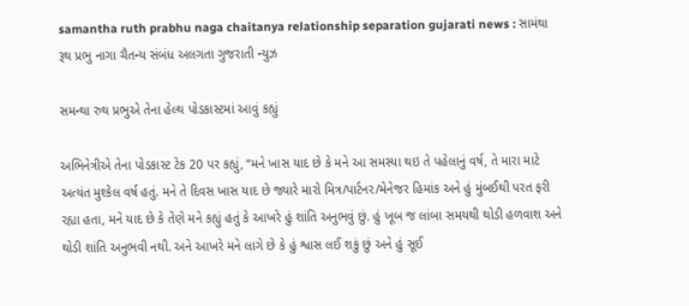samantha ruth prabhu naga chaitanya relationship separation gujarati news : સામંથા રૂથ પ્રભુ નાગા ચૈતન્ય સંબંધ અલગતા ગુજરાતી ન્યુઝ

સમન્થા રુથ પ્રભુએ તેના હેલ્થ પોડકાસ્ટમાં આવું કહ્યું

અભિનેત્રીએ તેના પોડકાસ્ટ ટેક 20 પર કહ્યું, “મને ખાસ યાદ છે કે મને આ સમસ્યા થઇ તે પહેલાનું વર્ષ, તે મારા માટે અત્યંત મુશ્કેલ વર્ષ હતું. મને તે દિવસ ખાસ યાદ છે જ્યારે મારો મિત્ર/પાર્ટનર/મેનેજર હિમાંક અને હું મુંબઈથી પરત ફરી રહ્યા હતા, મને યાદ છે કે તેણે મને કહ્યું હતું કે આખરે હું શાંતિ અનુભવું છું. હું ખૂબ જ લાંબા સમયથી થોડી હળવાશ અને થોડી શાંતિ અનુભવી નથી. અને આખરે મને લાગે છે કે હું શ્વાસ લઈ શકું છું અને હું સૂઈ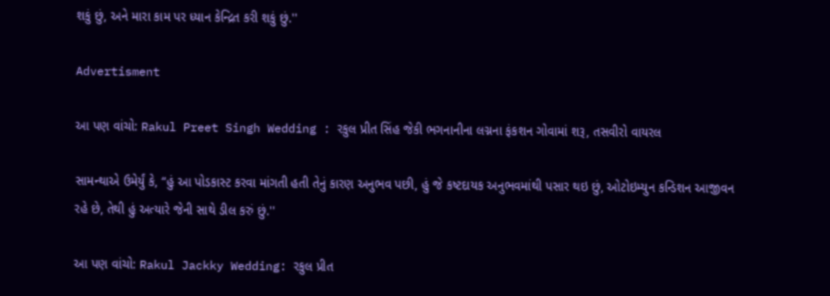શકું છું, અને મારા કામ પર ધ્યાન કેન્દ્રિત કરી શકું છું.''

Advertisment

આ પણ વાંચો: Rakul Preet Singh Wedding : રકુલ પ્રીત સિંહ જેકી ભગનાનીના લગ્નના ફંકશન ગોવામાં શરૂ, તસવીરો વાયરલ

સામન્થાએ ઉમેર્યું કે, “હું આ પોડકાસ્ટ કરવા માંગતી હતી તેનું કારણ અનુભવ પછી, હું જે કષ્ટદાયક અનુભવમાંથી પસાર થઇ છું, ઓટોઇમ્યુન કન્ડિશન આજીવન રહે છે, તેથી હું અત્યારે જેની સાથે ડીલ કરું છું.''

આ પણ વાંચો: Rakul Jackky Wedding: રકુલ પ્રીત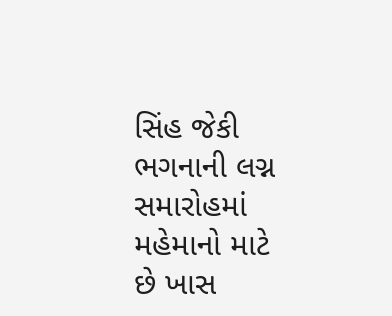સિંહ જેકી ભગનાની લગ્ન સમારોહમાં મહેમાનો માટે છે ખાસ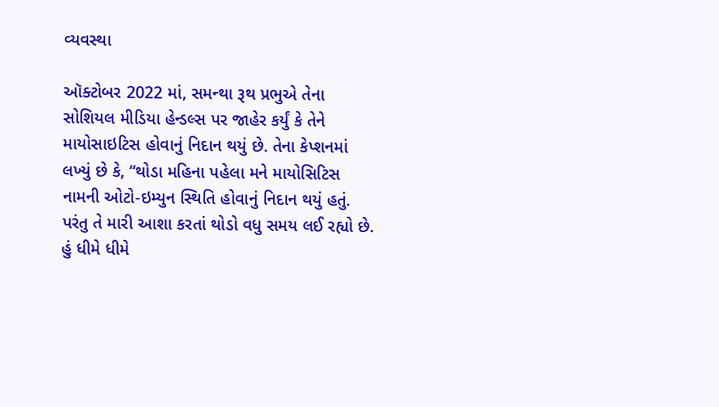વ્યવસ્થા

ઑક્ટોબર 2022 માં, સમન્થા રૂથ પ્રભુએ તેના સોશિયલ મીડિયા હેન્ડલ્સ પર જાહેર કર્યું કે તેને માયોસાઇટિસ હોવાનું નિદાન થયું છે. તેના કેપ્શનમાં લખ્યું છે કે, “થોડા મહિના પહેલા મને માયોસિટિસ નામની ઓટો-ઇમ્યુન સ્થિતિ હોવાનું નિદાન થયું હતું. પરંતુ તે મારી આશા કરતાં થોડો વધુ સમય લઈ રહ્યો છે. હું ધીમે ધીમે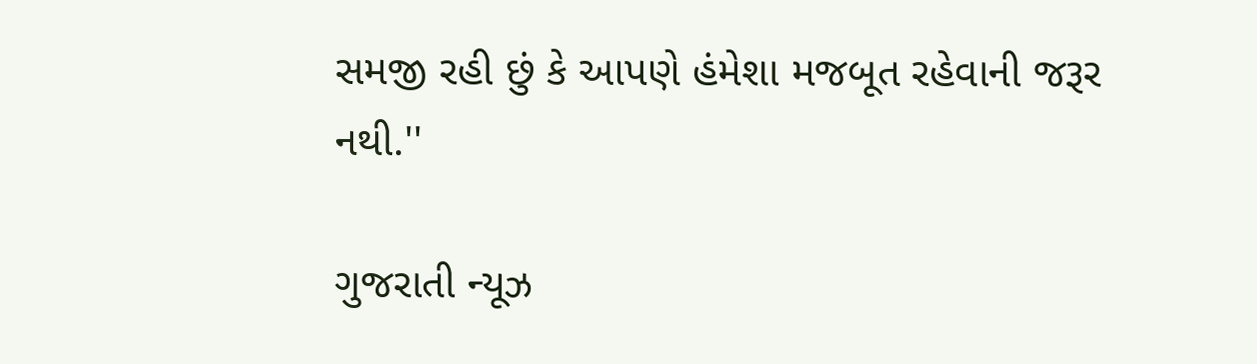સમજી રહી છું કે આપણે હંમેશા મજબૂત રહેવાની જરૂર નથી.''

ગુજરાતી ન્યૂઝ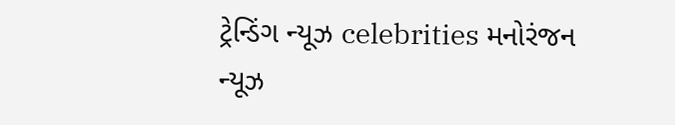ટ્રેન્ડિંગ ન્યૂઝ celebrities મનોરંજન ન્યૂઝ